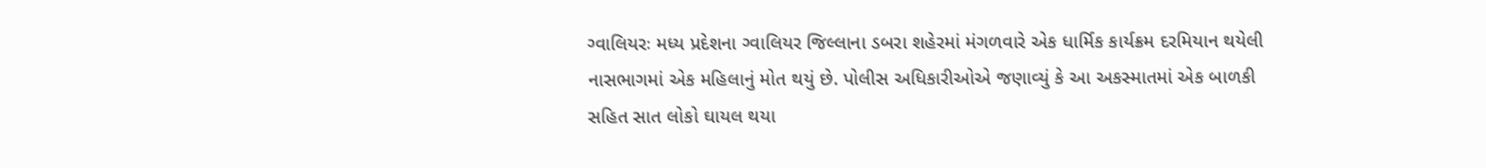ગ્વાલિયરઃ મધ્ય પ્રદેશના ગ્વાલિયર જિલ્લાના ડબરા શહેરમાં મંગળવારે એક ધાર્મિક કાર્યક્રમ દરમિયાન થયેલી નાસભાગમાં એક મહિલાનું મોત થયું છે. પોલીસ અધિકારીઓએ જણાવ્યું કે આ અકસ્માતમાં એક બાળકી સહિત સાત લોકો ઘાયલ થયા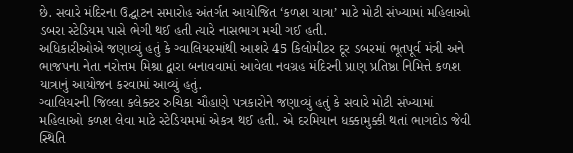છે. સવારે મંદિરના ઉદ્ઘાટન સમારોહ અંતર્ગત આયોજિત ‘કળશ યાત્રા’ માટે મોટી સંખ્યામાં મહિલાઓ ડબરા સ્ટેડિયમ પાસે ભેગી થઈ હતી ત્યારે નાસભાગ મચી ગઈ હતી.
અધિકારીઓએ જણાવ્યું હતું કે ગ્વાલિયરમાંથી આશરે 45 કિલોમીટર દૂર ડબરમાં ભૂતપૂર્વ મંત્રી અને ભાજપના નેતા નરોત્તમ મિશ્રા દ્વારા બનાવવામાં આવેલા નવગ્રહ મંદિરની પ્રાણ પ્રતિષ્ઠા નિમિત્તે કળશ યાત્રાનું આયોજન કરવામાં આવ્યું હતું.
ગ્વાલિયરની જિલ્લા કલેક્ટર રુચિકા ચૌહાણે પત્રકારોને જણાવ્યું હતું કે સવારે મોટી સંખ્યામાં મહિલાઓ કળશ લેવા માટે સ્ટેડિયમમાં એકત્ર થઈ હતી. એ દરમિયાન ધક્કામુક્કી થતાં ભાગદોડ જેવી સ્થિતિ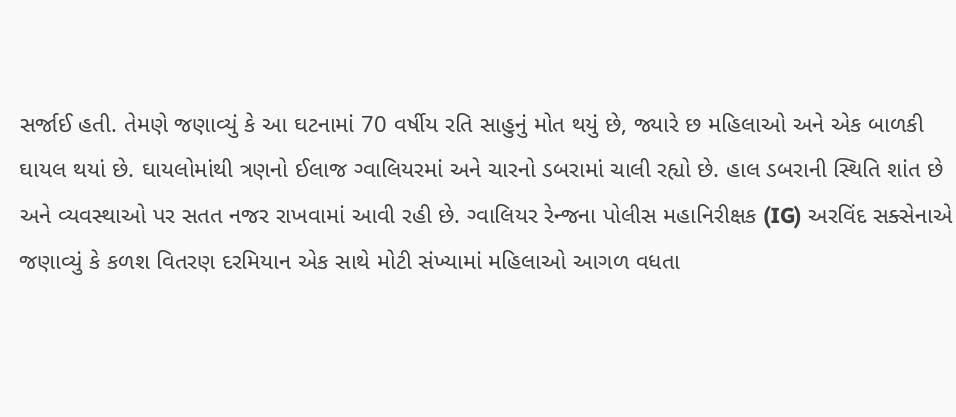સર્જાઈ હતી. તેમણે જણાવ્યું કે આ ઘટનામાં 70 વર્ષીય રતિ સાહુનું મોત થયું છે, જ્યારે છ મહિલાઓ અને એક બાળકી ઘાયલ થયાં છે. ઘાયલોમાંથી ત્રણનો ઈલાજ ગ્વાલિયરમાં અને ચારનો ડબરામાં ચાલી રહ્યો છે. હાલ ડબરાની સ્થિતિ શાંત છે અને વ્યવસ્થાઓ પર સતત નજર રાખવામાં આવી રહી છે. ગ્વાલિયર રેન્જના પોલીસ મહાનિરીક્ષક (IG) અરવિંદ સક્સેનાએ જણાવ્યું કે કળશ વિતરણ દરમિયાન એક સાથે મોટી સંખ્યામાં મહિલાઓ આગળ વધતા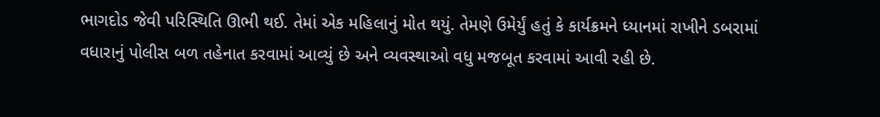ભાગદોડ જેવી પરિસ્થિતિ ઊભી થઈ. તેમાં એક મહિલાનું મોત થયું. તેમણે ઉમેર્યું હતું કે કાર્યક્રમને ધ્યાનમાં રાખીને ડબરામાં વધારાનું પોલીસ બળ તહેનાત કરવામાં આવ્યું છે અને વ્યવસ્થાઓ વધુ મજબૂત કરવામાં આવી રહી છે.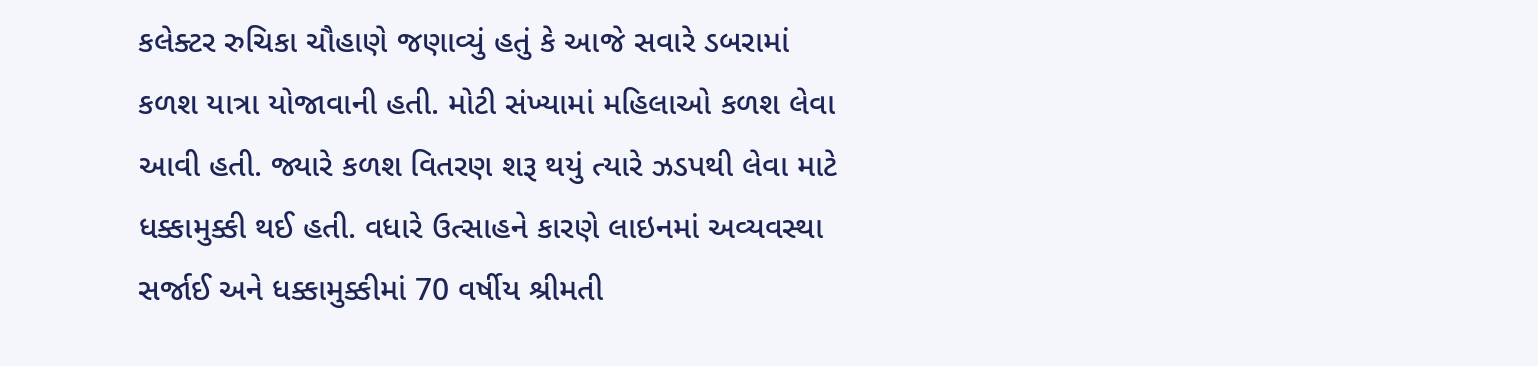કલેક્ટર રુચિકા ચૌહાણે જણાવ્યું હતું કે આજે સવારે ડબરામાં કળશ યાત્રા યોજાવાની હતી. મોટી સંખ્યામાં મહિલાઓ કળશ લેવા આવી હતી. જ્યારે કળશ વિતરણ શરૂ થયું ત્યારે ઝડપથી લેવા માટે ધક્કામુક્કી થઈ હતી. વધારે ઉત્સાહને કારણે લાઇનમાં અવ્યવસ્થા સર્જાઈ અને ધક્કામુક્કીમાં 70 વર્ષીય શ્રીમતી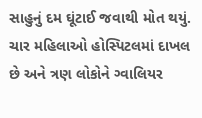સાહુનું દમ ઘૂંટાઈ જવાથી મોત થયું. ચાર મહિલાઓ હોસ્પિટલમાં દાખલ છે અને ત્રણ લોકોને ગ્વાલિયર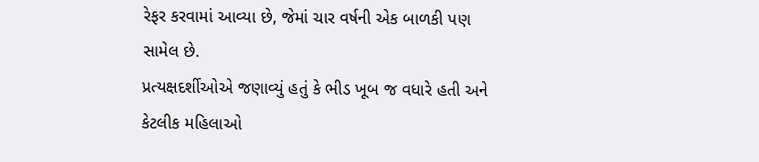રેફર કરવામાં આવ્યા છે, જેમાં ચાર વર્ષની એક બાળકી પણ સામેલ છે.
પ્રત્યક્ષદર્શીઓએ જણાવ્યું હતું કે ભીડ ખૂબ જ વધારે હતી અને કેટલીક મહિલાઓ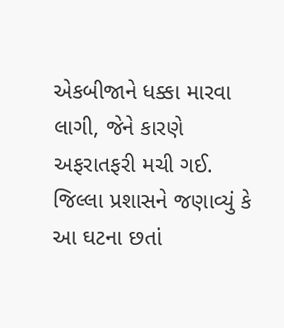એકબીજાને ધક્કા મારવા લાગી, જેને કારણે અફરાતફરી મચી ગઈ. જિલ્લા પ્રશાસને જણાવ્યું કે આ ઘટના છતાં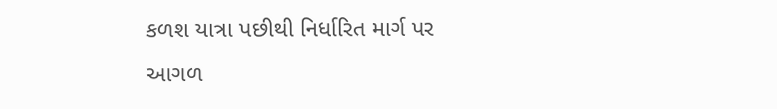કળશ યાત્રા પછીથી નિર્ધારિત માર્ગ પર આગળ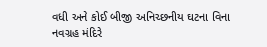વધી અને કોઈ બીજી અનિચ્છનીય ઘટના વિના નવગ્રહ મંદિરે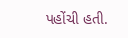પહોંચી હતી.